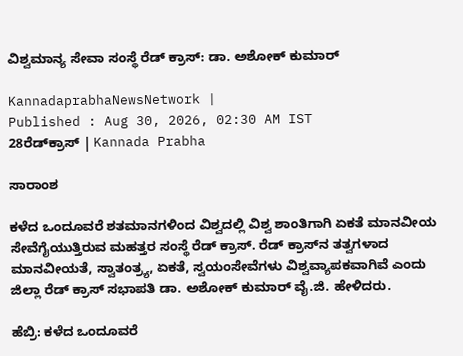ವಿಶ್ವಮಾನ್ಯ ಸೇವಾ ಸಂಸ್ಥೆ ರೆಡ್‌ ಕ್ರಾಸ್‌: ಡಾ. ಅಶೋಕ್‌ ಕುಮಾರ್‌

KannadaprabhaNewsNetwork |
Published : Aug 30, 2026, 02:30 AM IST
28ರೆಡ್‌ಕ್ರಾಸ್ | Kannada Prabha

ಸಾರಾಂಶ

ಕಳೆದ ಒಂದೂವರೆ ಶತಮಾನಗಳಿಂದ ವಿಶ್ವದಲ್ಲಿ ವಿಶ್ವ ಶಾಂತಿಗಾಗಿ ಏಕತೆ ಮಾನವೀಯ ಸೇವೆಗೈಯುತ್ತಿರುವ ಮಹತ್ತರ ಸಂಸ್ಥೆ ರೆಡ್‌ ಕ್ರಾಸ್. ರೆಡ್‌ ಕ್ರಾಸ್‌ನ ತತ್ವಗಳಾದ ಮಾನವೀಯತೆ, ಸ್ವಾತಂತ್ರ್ಯ, ಏಕತೆ, ಸ್ವಯಂಸೇವೆಗಳು ವಿಶ್ವವ್ಯಾಪಕವಾಗಿವೆ ಎಂದು ಜಿಲ್ಲಾ ರೆಡ್‌ ಕ್ರಾಸ್‌ ಸಭಾಪತಿ ಡಾ. ಅಶೋಕ್‌ ಕುಮಾರ್‌ ವೈ.ಜಿ. ಹೇಳಿದರು.

ಹೆಬ್ರಿ: ಕಳೆದ ಒಂದೂವರೆ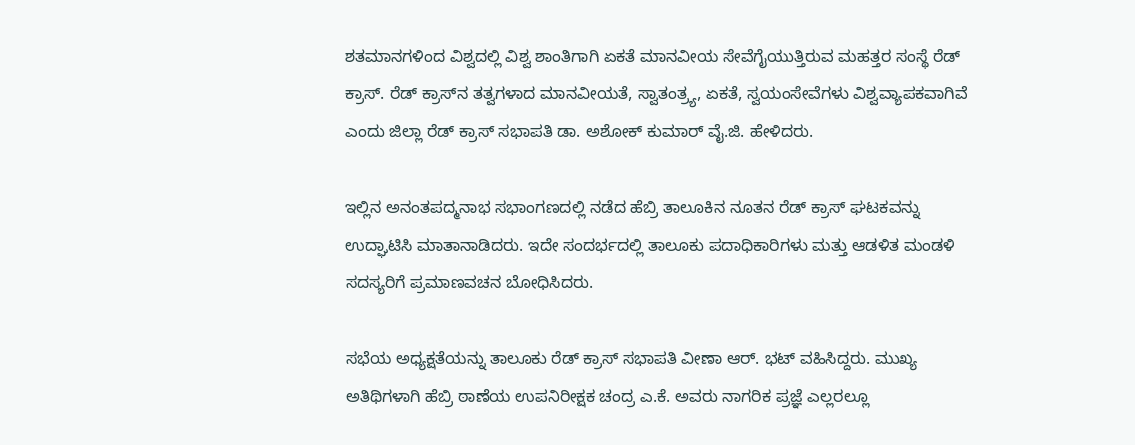ಶತಮಾನಗಳಿಂದ ವಿಶ್ವದಲ್ಲಿ ವಿಶ್ವ ಶಾಂತಿಗಾಗಿ ಏಕತೆ ಮಾನವೀಯ ಸೇವೆಗೈಯುತ್ತಿರುವ ಮಹತ್ತರ ಸಂಸ್ಥೆ ರೆಡ್‌ ಕ್ರಾಸ್. ರೆಡ್‌ ಕ್ರಾಸ್‌ನ ತತ್ವಗಳಾದ ಮಾನವೀಯತೆ, ಸ್ವಾತಂತ್ರ್ಯ, ಏಕತೆ, ಸ್ವಯಂಸೇವೆಗಳು ವಿಶ್ವವ್ಯಾಪಕವಾಗಿವೆ ಎಂದು ಜಿಲ್ಲಾ ರೆಡ್‌ ಕ್ರಾಸ್‌ ಸಭಾಪತಿ ಡಾ. ಅಶೋಕ್‌ ಕುಮಾರ್‌ ವೈ.ಜಿ. ಹೇಳಿದರು.

ಇಲ್ಲಿನ ಅನಂತಪದ್ಮನಾಭ ಸಭಾಂಗಣದಲ್ಲಿ ನಡೆದ ಹೆಬ್ರಿ ತಾಲೂಕಿನ ನೂತನ ರೆಡ್‌ ಕ್ರಾಸ್‌ ಘಟಕವನ್ನು ಉದ್ಘಾಟಿಸಿ ಮಾತಾನಾಡಿದರು. ಇದೇ ಸಂದರ್ಭದಲ್ಲಿ ತಾಲೂಕು ಪದಾಧಿಕಾರಿಗಳು ಮತ್ತು ಆಡಳಿತ ಮಂಡಳಿ ಸದಸ್ಯರಿಗೆ ಪ್ರಮಾಣವಚನ ಬೋಧಿಸಿದರು.

ಸಭೆಯ ಅಧ್ಯಕ್ಷತೆಯನ್ನು ತಾಲೂಕು ರೆಡ್‌ ಕ್ರಾಸ್‌ ಸಭಾಪತಿ ವೀಣಾ ಆರ್‌. ಭಟ್‌ ವಹಿಸಿದ್ದರು. ಮುಖ್ಯ ಅತಿಥಿಗಳಾಗಿ ಹೆಬ್ರಿ ಠಾಣೆಯ ಉಪನಿರೀಕ್ಷಕ ಚಂದ್ರ ಎ.ಕೆ. ಅವರು ನಾಗರಿಕ ಪ್ರಜ್ಞೆ ಎಲ್ಲರಲ್ಲೂ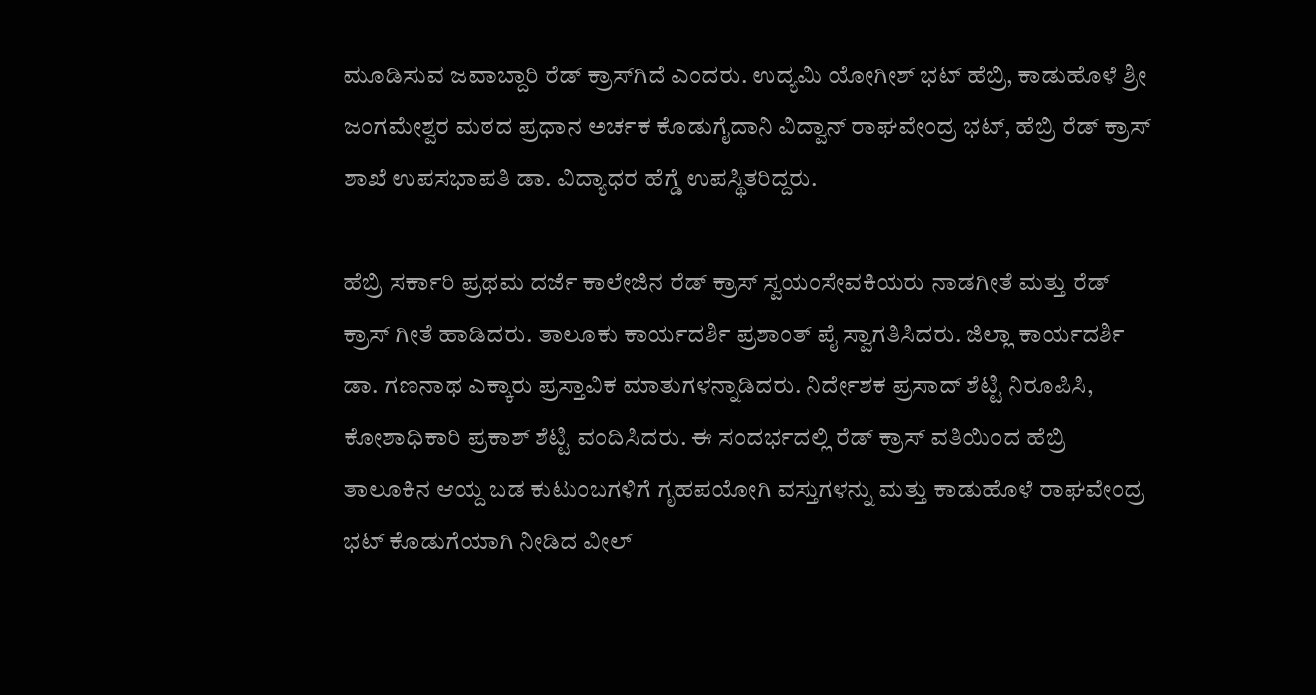ಮೂಡಿಸುವ ಜವಾಬ್ದಾರಿ ರೆಡ್‌ ಕ್ರಾಸ್‌ಗಿದೆ ಎಂದರು. ಉದ್ಯಮಿ ಯೋಗೀಶ್ ಭಟ್ ಹೆಬ್ರಿ, ಕಾಡುಹೊಳೆ ಶ್ರೀ ಜಂಗಮೇಶ್ವರ ಮಠದ ಪ್ರಧಾನ ಅರ್ಚಕ ಕೊಡುಗೈದಾನಿ ವಿದ್ವಾನ್ ರಾಘವೇಂದ್ರ ಭಟ್, ಹೆಬ್ರಿ ರೆಡ್ ಕ್ರಾಸ್ ಶಾಖೆ ಉಪಸಭಾಪತಿ ಡಾ. ವಿದ್ಯಾಧರ ಹೆಗ್ಡೆ ಉಪಸ್ಥಿತರಿದ್ದರು.

ಹೆಬ್ರಿ ಸರ್ಕಾರಿ ಪ್ರಥಮ ದರ್ಜೆ ಕಾಲೇಜಿನ ರೆಡ್‌ ಕ್ರಾಸ್‌ ಸ್ವಯಂಸೇವಕಿಯರು ನಾಡಗೀತೆ ಮತ್ತು ರೆಡ್‌ ಕ್ರಾಸ್‌ ಗೀತೆ ಹಾಡಿದರು. ತಾಲೂಕು ಕಾರ್ಯದರ್ಶಿ ಪ್ರಶಾಂತ್‌ ಪೈ ಸ್ವಾಗತಿಸಿದರು. ಜಿಲ್ಲಾ ಕಾರ್ಯದರ್ಶಿ ಡಾ. ಗಣನಾಥ ಎಕ್ಕಾರು ಪ್ರಸ್ತಾವಿಕ ಮಾತುಗಳನ್ನಾಡಿದರು. ನಿರ್ದೇಶಕ ಪ್ರಸಾದ್ ಶೆಟ್ಟಿ ನಿರೂಪಿಸಿ, ಕೋಶಾಧಿಕಾರಿ ಪ್ರಕಾಶ್ ಶೆಟ್ಟಿ ವಂದಿಸಿದರು. ಈ ಸಂದರ್ಭದಲ್ಲಿ ರೆಡ್‌ ಕ್ರಾಸ್‌ ವತಿಯಿಂದ ಹೆಬ್ರಿ ತಾಲೂಕಿನ ಆಯ್ದ ಬಡ ಕುಟುಂಬಗಳಿಗೆ ಗೃಹಪಯೋಗಿ ವಸ್ತುಗಳನ್ನು ಮತ್ತು ಕಾಡುಹೊಳೆ ರಾಘವೇಂದ್ರ ಭಟ್ ಕೊಡುಗೆಯಾಗಿ ನೀಡಿದ ವೀಲ್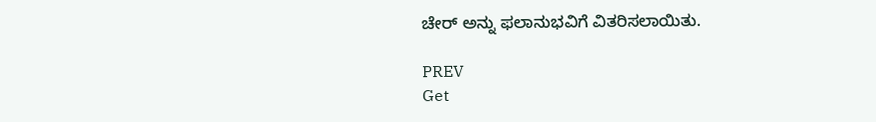ಚೇರ್‌ ಅನ್ನು ಫಲಾನುಭವಿಗೆ ವಿತರಿಸಲಾಯಿತು.

PREV
Get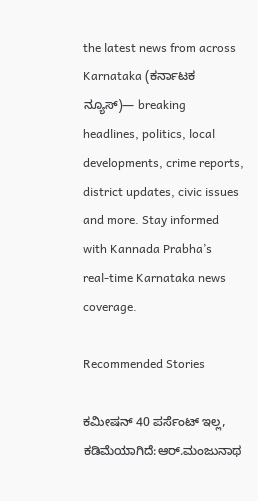the latest news from across Karnataka (ಕರ್ನಾಟಕ ನ್ಯೂಸ್)— breaking headlines, politics, local developments, crime reports, district updates, civic issues and more. Stay informed with Kannada Prabha’s real‑time Karnataka news coverage.

Recommended Stories

ಕಮೀಷನ್‌ 40 ಪರ್ಸೆಂಟ್ ಇಲ್ಲ, ಕಡಿಮೆಯಾಗಿದೆ:ಆರ್‌.ಮಂಜುನಾಥ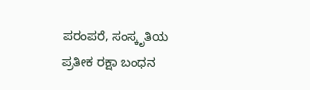ಪರಂಪರೆ, ಸಂಸ್ಕೃತಿಯ ಪ್ರತೀಕ ರಕ್ಷಾ ಬಂಧನ